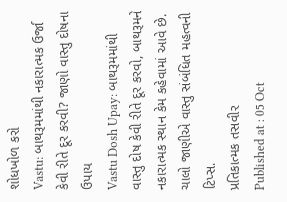શોધખોળ કરો
Vastu: બાથરૂમમાંથી નકારાત્મક ઉર્જા કેવી રીતે દૂર કરવી? જાણો વાસ્તુ દોષના ઉપાય
Vastu Dosh Upay: બાથરૂમમાંથી વાસ્તુ દોષ કેવી રીતે દૂર કરવો, બાથરૂમને નકારાત્મક સ્થાન કેમ કહેવામાં આવે છે. ચાલો જાણીએ વાસ્તુ સંબંધિત મહત્વની ટિપ્સ.
પ્રતિકાત્મક તસવીર
Published at : 05 Oct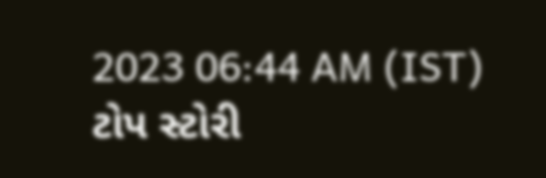2023 06:44 AM (IST)
ટોપ સ્ટોરી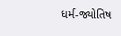ધર્મ-જ્યોતિષ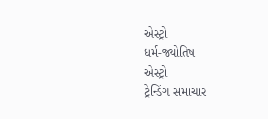એસ્ટ્રો
ધર્મ-જ્યોતિષ
એસ્ટ્રો
ટ્રેન્ડિંગ સમાચાર